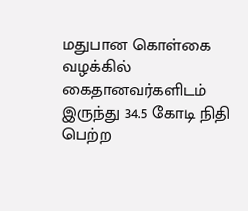மதுபான கொள்கை வழக்கில் கைதானவர்களிடம் இருந்து 34.5 கோடி நிதி பெற்ற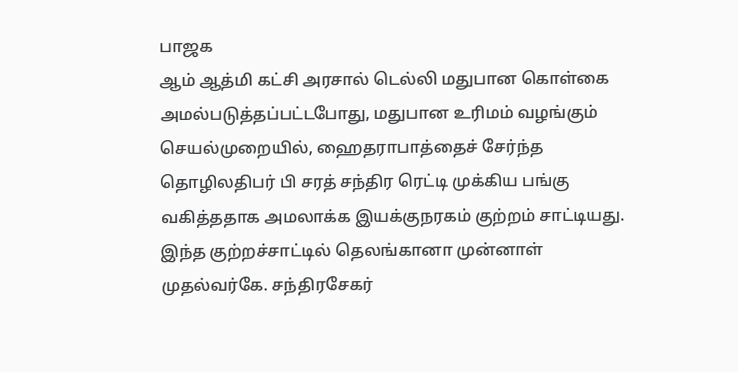பாஜக
ஆம் ஆத்மி கட்சி அரசால் டெல்லி மதுபான கொள்கை அமல்படுத்தப்பட்டபோது, மதுபான உரிமம் வழங்கும் செயல்முறையில், ஹைதராபாத்தைச் சேர்ந்த தொழிலதிபர் பி சரத் சந்திர ரெட்டி முக்கிய பங்கு வகித்ததாக அமலாக்க இயக்குநரகம் குற்றம் சாட்டியது. இந்த குற்றச்சாட்டில் தெலங்கானா முன்னாள் முதல்வர்கே. சந்திரசேகர்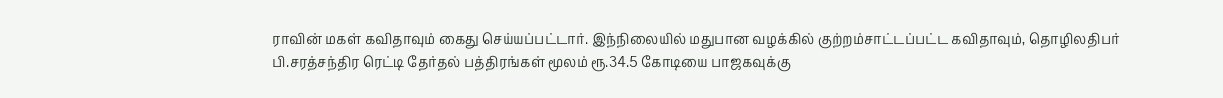ராவின் மகள் கவிதாவும் கைது செய்யப்பட்டார். இந்நிலையில் மதுபான வழக்கில் குற்றம்சாட்டப்பட்ட கவிதாவும், தொழிலதிபர் பி.சரத்சந்திர ரெட்டி தேர்தல் பத்திரங்கள் மூலம் ரூ.34.5 கோடியை பாஜகவுக்கு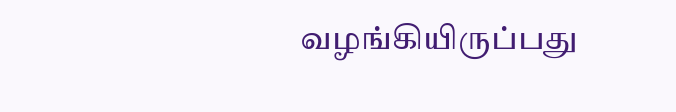வழங்கியிருப்பது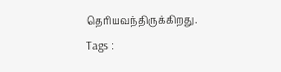தெரியவந்திருக்கிறது.
Tags :